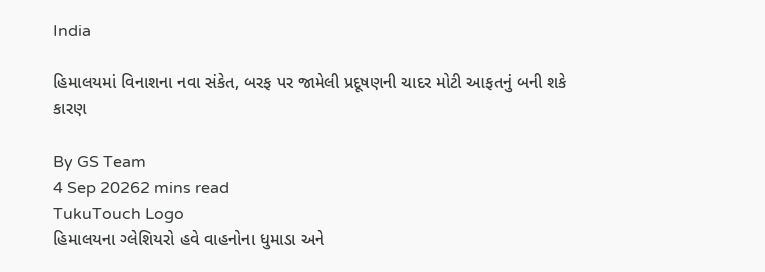India

હિમાલયમાં વિનાશના નવા સંકેત, બરફ પર જામેલી પ્રદૂષણની ચાદર મોટી આફતનું બની શકે કારણ

By GS Team
4 Sep 20262 mins read
TukuTouch Logo
હિમાલયના ગ્લેશિયરો હવે વાહનોના ધુમાડા અને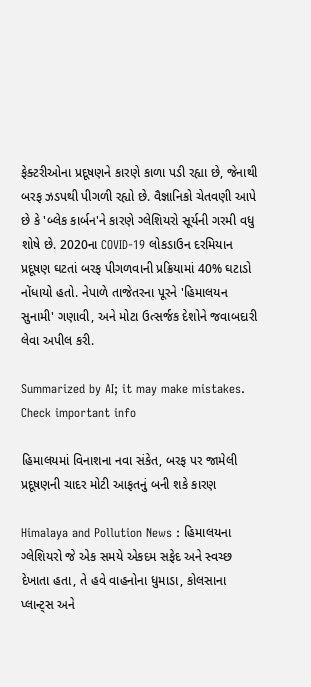ફેક્ટરીઓના પ્રદૂષણને કારણે કાળા પડી રહ્યા છે, જેનાથી બરફ ઝડપથી પીગળી રહ્યો છે. વૈજ્ઞાનિકો ચેતવણી આપે છે કે 'બ્લેક કાર્બન'ને કારણે ગ્લેશિયરો સૂર્યની ગરમી વધુ શોષે છે. 2020ના COVID-19 લોકડાઉન દરમિયાન પ્રદૂષણ ઘટતાં બરફ પીગળવાની પ્રક્રિયામાં 40% ઘટાડો નોંધાયો હતો. નેપાળે તાજેતરના પૂરને 'હિમાલયન સુનામી' ગણાવી, અને મોટા ઉત્સર્જક દેશોને જવાબદારી લેવા અપીલ કરી.

Summarized by AI; it may make mistakes. Check important info

હિમાલયમાં વિનાશના નવા સંકેત, બરફ પર જામેલી પ્રદૂષણની ચાદર મોટી આફતનું બની શકે કારણ

Himalaya and Pollution News : હિમાલયના ગ્લેશિયરો જે એક સમયે એકદમ સફેદ અને સ્વચ્છ દેખાતા હતા, તે હવે વાહનોના ધુમાડા, કોલસાના પ્લાન્ટ્સ અને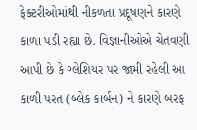ફેક્ટરીઓમાંથી નીકળતા પ્રદૂષણને કારણે કાળા પડી રહ્યા છે. વિજ્ઞાનીઓએ ચેતવણી આપી છે કે ગ્લેશિયર પર જામી રહેલી આ કાળી પરત (બ્લેક કાર્બન) ને કારણે બરફ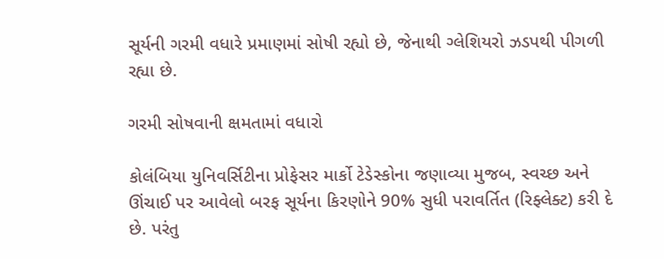સૂર્યની ગરમી વધારે પ્રમાણમાં સોષી રહ્યો છે, જેનાથી ગ્લેશિયરો ઝડપથી પીગળી રહ્યા છે.

ગરમી સોષવાની ક્ષમતામાં વધારો

કોલંબિયા યુનિવર્સિટીના પ્રોફેસર માર્કો ટેડેસ્કોના જણાવ્યા મુજબ, સ્વચ્છ અને ઊંચાઈ પર આવેલો બરફ સૂર્યના કિરણોને 90% સુધી પરાવર્તિત (રિફ્લેક્ટ) કરી દે છે. પરંતુ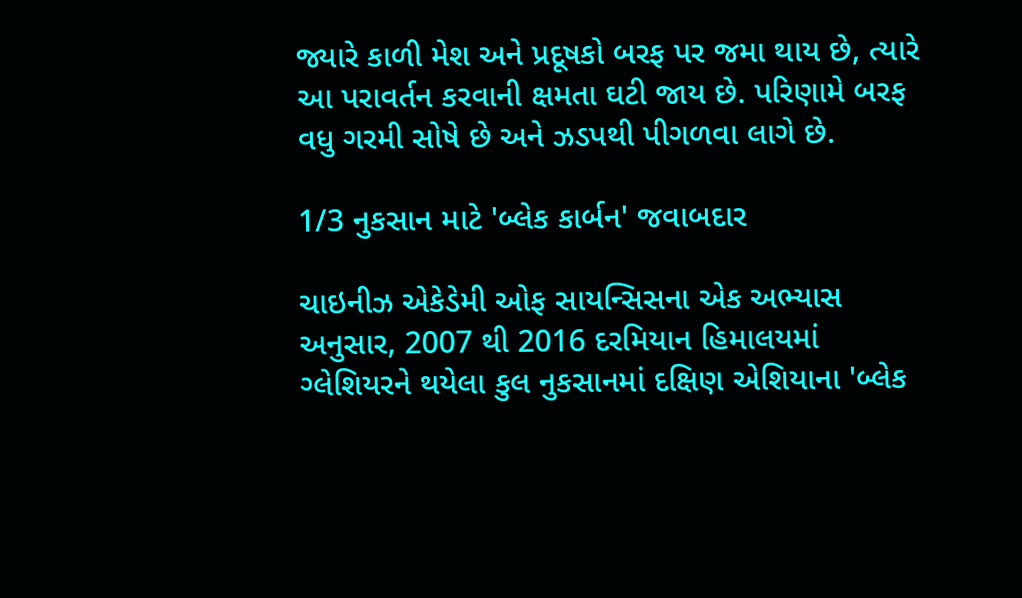જ્યારે કાળી મેશ અને પ્રદૂષકો બરફ પર જમા થાય છે, ત્યારે આ પરાવર્તન કરવાની ક્ષમતા ઘટી જાય છે. પરિણામે બરફ વધુ ગરમી સોષે છે અને ઝડપથી પીગળવા લાગે છે.

1/3 નુકસાન માટે 'બ્લેક કાર્બન' જવાબદાર

ચાઇનીઝ એકેડેમી ઓફ સાયન્સિસના એક અભ્યાસ અનુસાર, 2007 થી 2016 દરમિયાન હિમાલયમાં ગ્લેશિયરને થયેલા કુલ નુકસાનમાં દક્ષિણ એશિયાના 'બ્લેક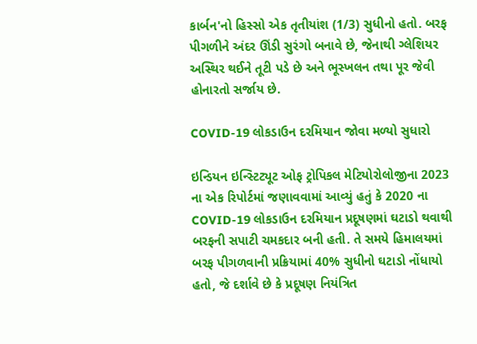કાર્બન'નો હિસ્સો એક તૃતીયાંશ (1/3) સુધીનો હતો. બરફ પીગળીને અંદર ઊંડી સુરંગો બનાવે છે, જેનાથી ગ્લેશિયર અસ્થિર થઈને તૂટી પડે છે અને ભૂસ્ખલન તથા પૂર જેવી હોનારતો સર્જાય છે.

COVID-19 લોકડાઉન દરમિયાન જોવા મળ્યો સુધારો

ઇન્ડિયન ઇન્સ્ટિટ્યૂટ ઓફ ટ્રોપિકલ મેટિયોરોલોજીના 2023 ના એક રિપોર્ટમાં જણાવવામાં આવ્યું હતું કે 2020 ના COVID-19 લોકડાઉન દરમિયાન પ્રદૂષણમાં ઘટાડો થવાથી બરફની સપાટી ચમકદાર બની હતી. તે સમયે હિમાલયમાં બરફ પીગળવાની પ્રક્રિયામાં 40% સુધીનો ઘટાડો નોંધાયો હતો, જે દર્શાવે છે કે પ્રદૂષણ નિયંત્રિત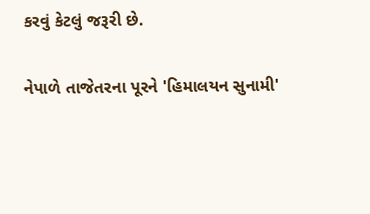કરવું કેટલું જરૂરી છે.

નેપાળે તાજેતરના પૂરને 'હિમાલયન સુનામી'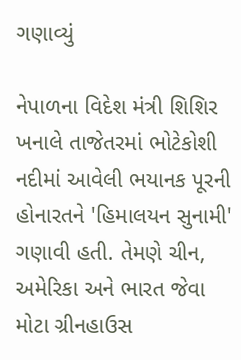ગણાવ્યું

નેપાળના વિદેશ મંત્રી શિશિર ખનાલે તાજેતરમાં ભોટેકોશી નદીમાં આવેલી ભયાનક પૂરની હોનારતને 'હિમાલયન સુનામી' ગણાવી હતી. તેમણે ચીન, અમેરિકા અને ભારત જેવા મોટા ગ્રીનહાઉસ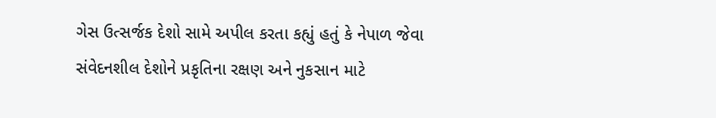ગેસ ઉત્સર્જક દેશો સામે અપીલ કરતા કહ્યું હતું કે નેપાળ જેવા સંવેદનશીલ દેશોને પ્રકૃતિના રક્ષણ અને નુકસાન માટે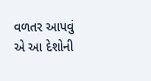વળતર આપવું એ આ દેશોની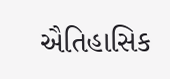ઐતિહાસિક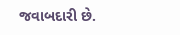જવાબદારી છે.